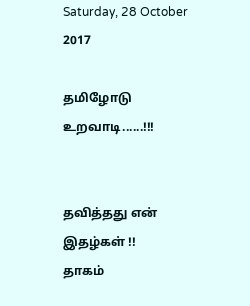Saturday, 28 October 2017

தமிழோடு உறவாடி......!!!


தவித்தது என் இதழ்கள் !!
தாகம்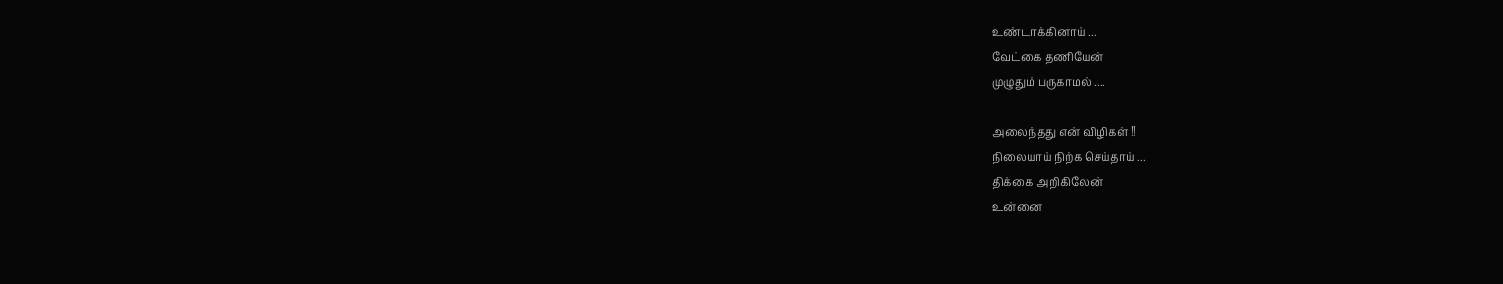உண்டாக்கினாய் ...
வேட்கை தணியேன்
முழுதும் பருகாமல் ....

அலைந்தது என் விழிகள் !!
நிலையாய் நிற்க செய்தாய் ...
திக்கை அறிகிலேன்
உன்னை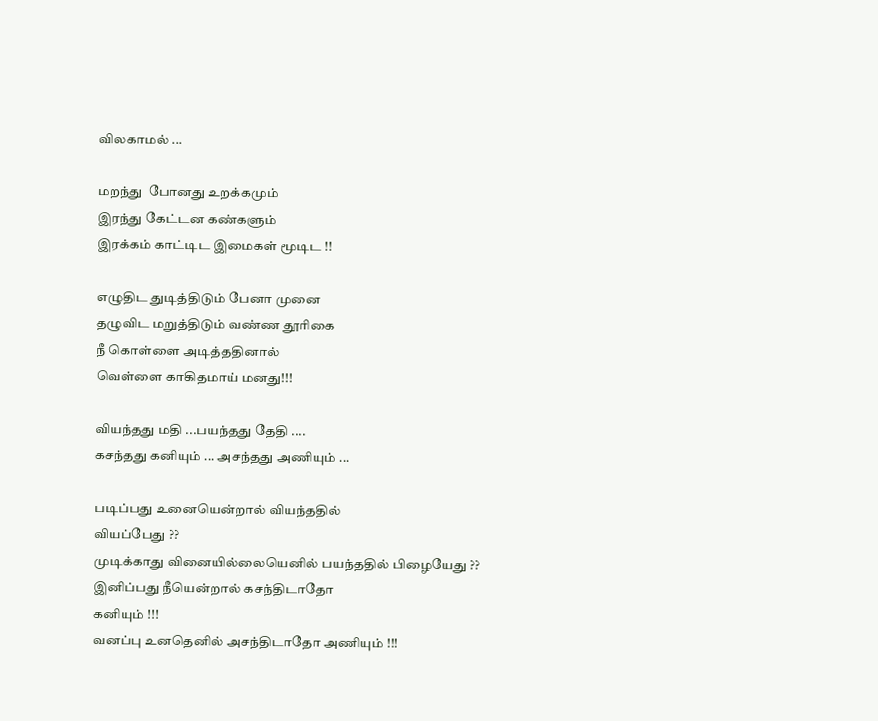விலகாமல் ...

மறந்து  போனது உறக்கமும்
இரந்து கேட்டன கண்களும்
இரக்கம் காட்டிட இமைகள் மூடிட !!

எழுதிட துடித்திடும் பேனா முனை
தழுவிட மறுத்திடும் வண்ண தூரிகை
நீ கொள்ளை அடித்ததினால்
வெள்ளை காகிதமாய் மனது!!!

வியந்தது மதி ...பயந்தது தேதி ....
கசந்தது கனியும் ... அசந்தது அணியும் ...

படிப்பது உனையென்றால் வியந்ததில்
வியப்பேது ??
முடிக்காது வினையில்லையெனில் பயந்ததில் பிழையேது ??
இனிப்பது நீயென்றால் கசந்திடாதோ
கனியும் !!!
வனப்பு உனதெனில் அசந்திடாதோ அணியும் !!!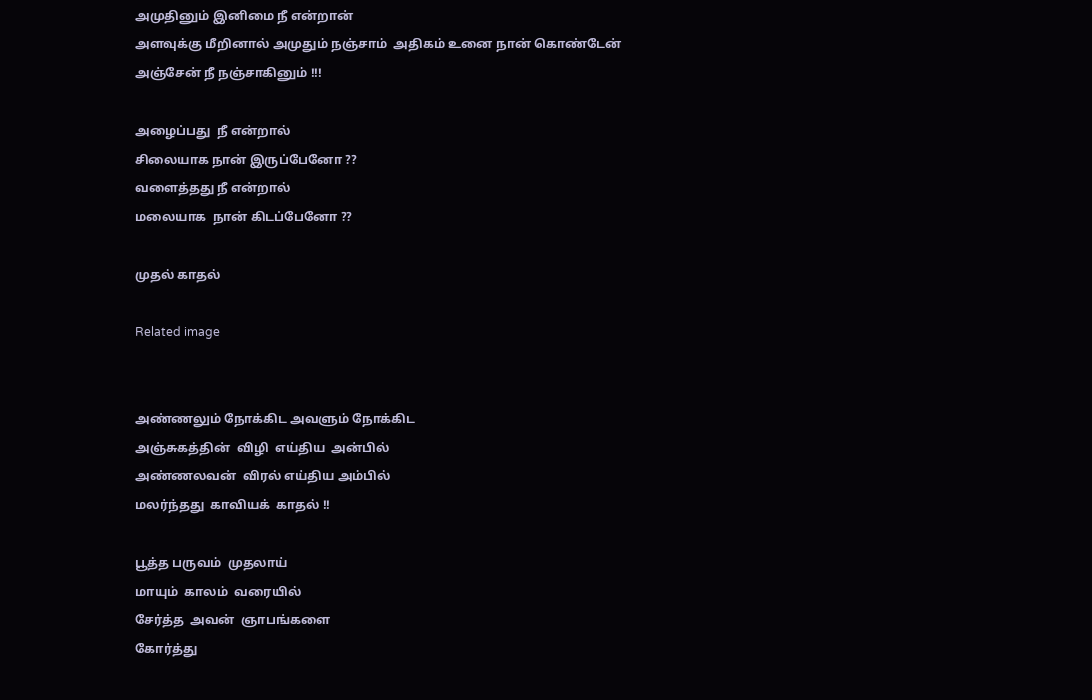அமுதினும் இனிமை நீ என்றான்
அளவுக்கு மீறினால் அமுதும் நஞ்சாம்  அதிகம் உனை நான் கொண்டேன்
அஞ்சேன் நீ நஞ்சாகினும் !!!

அழைப்பது  நீ என்றால்
சிலையாக நான் இருப்பேனோ ??
வளைத்தது நீ என்றால்
மலையாக  நான் கிடப்பேனோ ??

முதல் காதல்

Related image


அண்ணலும் நோக்கிட அவளும் நோக்கிட
அஞ்சுகத்தின்  விழி  எய்திய  அன்பில்
அண்ணலவன்  விரல் எய்திய அம்பில்
மலர்ந்தது  காவியக்  காதல் !!

பூத்த பருவம்  முதலாய்
மாயும்  காலம்  வரையில்
சேர்த்த  அவன்  ஞாபங்களை
கோர்த்து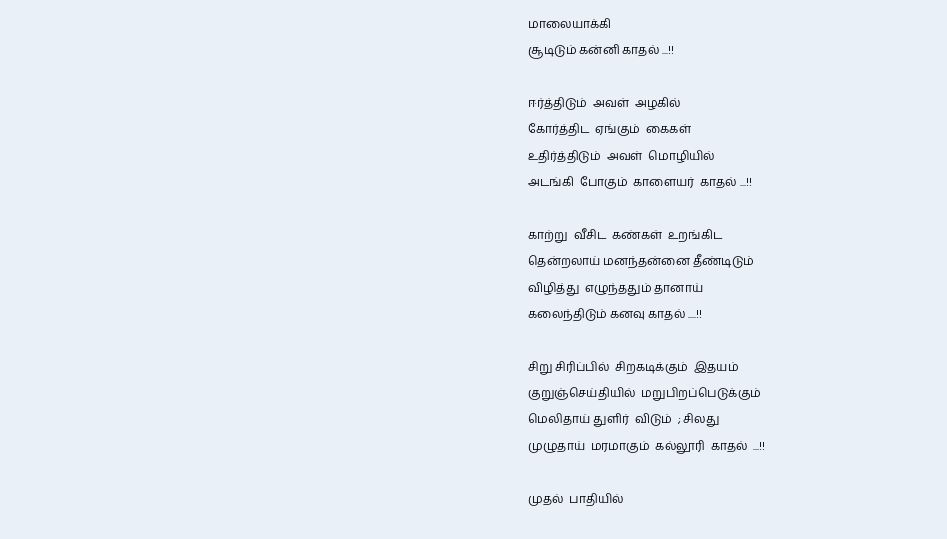மாலையாக்கி
சூடிடும் கன்னி காதல் ...!!

ஈர்த்திடும்  அவள்  அழகில்
கோர்த்திட  ஏங்கும்  கைகள்
உதிர்த்திடும்  அவள்  மொழியில்
அடங்கி  போகும்  காளையர்  காதல் ...!!

காற்று  வீசிட  கண்கள்  உறங்கிட
தென்றலாய் மனந்தன்னை தீண்டிடும்
விழித்து  எழுந்ததும் தானாய்
கலைந்திடும் கனவு காதல் ....!!

சிறு சிரிப்பில்  சிறகடிக்கும்  இதயம்
குறுஞ்செய்தியில்  மறுபிறப்பெடுக்கும்
மெலிதாய் துளிர்  விடும்  ; சிலது
முழுதாய்  மரமாகும்  கல்லூரி  காதல்  ...!!

முதல்  பாதியில்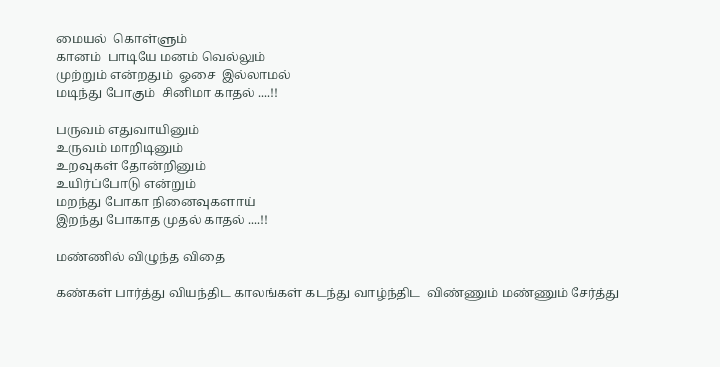மையல்  கொள்ளும்
கானம்  பாடியே மனம் வெல்லும்
முற்றும் என்றதும்  ஓசை  இல்லாமல்
மடிந்து போகும்  சினிமா காதல் ....!!

பருவம் எதுவாயினும்
உருவம் மாறிடினும்
உறவுகள் தோன்றினும்
உயிர்ப்போடு என்றும்
மறந்து போகா நினைவுகளாய்
இறந்து போகாத முதல் காதல் ....!!

மண்ணில் விழுந்த விதை

கண்கள் பார்த்து வியந்திட காலங்கள் கடந்து வாழ்ந்திட  விண்ணும் மண்ணும் சேர்த்து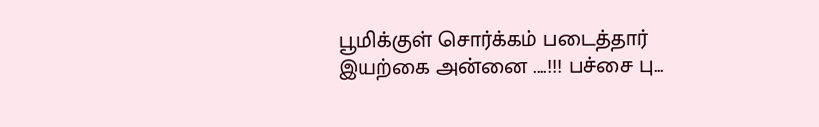பூமிக்குள் சொர்க்கம் படைத்தார்  இயற்கை அன்னை ....!!! பச்சை பு...